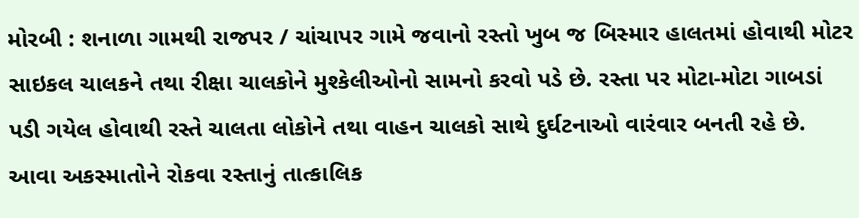મોરબી : શનાળા ગામથી રાજપર / ચાંચાપર ગામે જવાનો રસ્તો ખુબ જ બિસ્માર હાલતમાં હોવાથી મોટર સાઇકલ ચાલકને તથા રીક્ષા ચાલકોને મુશ્કેલીઓનો સામનો કરવો પડે છે. રસ્તા પર મોટા-મોટા ગાબડાં પડી ગયેલ હોવાથી રસ્તે ચાલતા લોકોને તથા વાહન ચાલકો સાથે દુર્ઘટનાઓ વારંવાર બનતી રહે છે. આવા અકસ્માતોને રોકવા રસ્તાનું તાત્કાલિક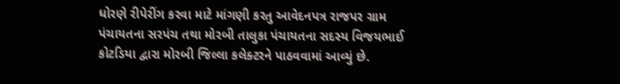ધોરણે રીપેરીંગ કરવા માટે માંગણી કરતુ આવેદનપત્ર રાજપર ગ્રામ પંચાયતના સરપંચ તથા મોરબી તાલુકા પંચાયતના સદસ્ય વિજયભાઈ કોટડિયા દ્વારા મોરબી જિલ્લા કલેક્ટરને પાઠવવામાં આવ્યું છે.